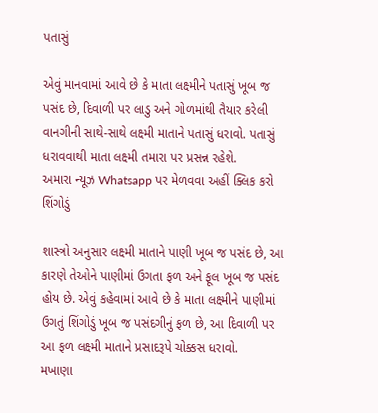પતાસું

એવું માનવામાં આવે છે કે માતા લક્ષ્મીને પતાસું ખૂબ જ પસંદ છે, દિવાળી પર લાડુ અને ગોળમાંથી તૈયાર કરેલી વાનગીની સાથે-સાથે લક્ષ્મી માતાને પતાસું ધરાવો. પતાસું ધરાવવાથી માતા લક્ષ્મી તમારા પર પ્રસન્ન રહેશે.
અમારા ન્યૂઝ Whatsapp પર મેળવવા અહીં ક્લિક કરો
શિંગોડું

શાસ્ત્રો અનુસાર લક્ષ્મી માતાને પાણી ખૂબ જ પસંદ છે, આ કારણે તેઓને પાણીમાં ઉગતા ફળ અને ફૂલ ખૂબ જ પસંદ હોય છે. એવું કહેવામાં આવે છે કે માતા લક્ષ્મીને પાણીમાં ઉગતું શિંગોડું ખૂબ જ પસંદગીનું ફળ છે, આ દિવાળી પર આ ફળ લક્ષ્મી માતાને પ્રસાદરૂપે ચોક્કસ ધરાવો.
મખાણા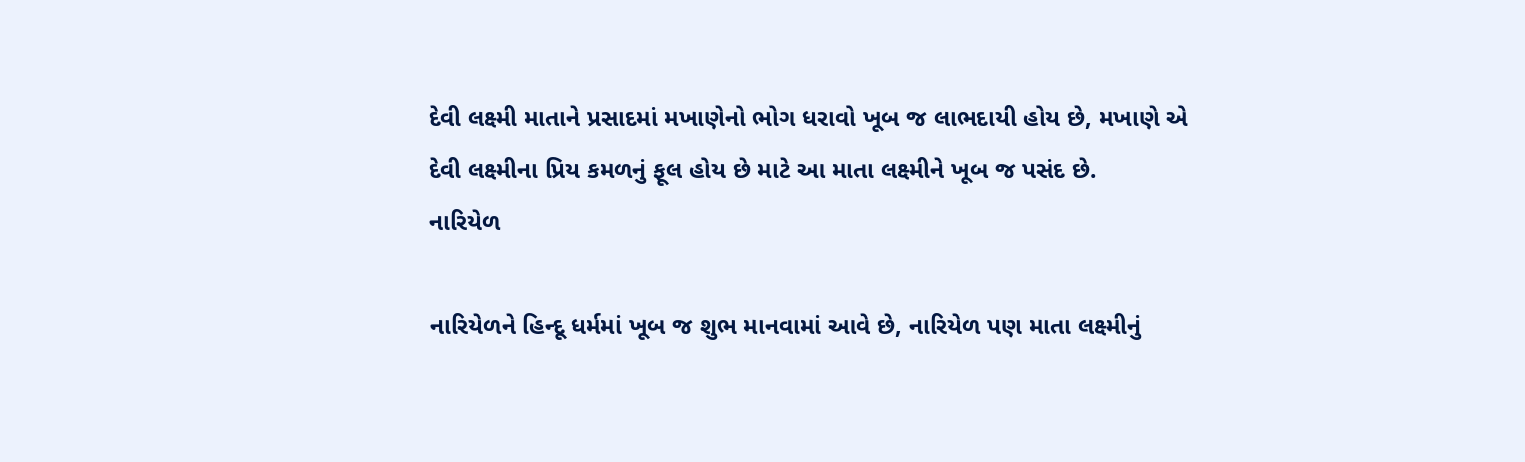દેવી લક્ષ્મી માતાને પ્રસાદમાં મખાણેનો ભોગ ધરાવો ખૂબ જ લાભદાયી હોય છે, મખાણે એ દેવી લક્ષ્મીના પ્રિય કમળનું ફૂલ હોય છે માટે આ માતા લક્ષ્મીને ખૂબ જ પસંદ છે.
નારિયેળ

નારિયેળને હિન્દૂ ધર્મમાં ખૂબ જ શુભ માનવામાં આવે છે, નારિયેળ પણ માતા લક્ષ્મીનું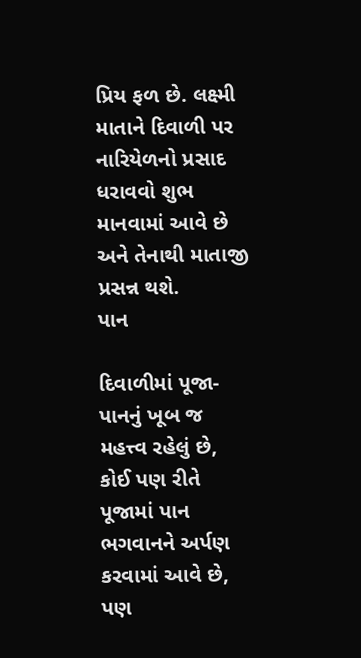પ્રિય ફળ છે. લક્ષ્મી માતાને દિવાળી પર નારિયેળનો પ્રસાદ ધરાવવો શુભ માનવામાં આવે છે અને તેનાથી માતાજી પ્રસન્ન થશે.
પાન

દિવાળીમાં પૂજા-પાનનું ખૂબ જ મહત્ત્વ રહેલું છે, કોઈ પણ રીતે પૂજામાં પાન ભગવાનને અર્પણ કરવામાં આવે છે, પણ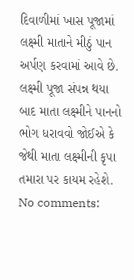દિવાળીમાં ખાસ પૂજામાં લક્ષ્મી માતાને મીઠું પાન અર્પણ કરવામાં આવે છે. લક્ષ્મી પૂજા સંપન્ન થયા બાદ માતા લક્ષ્મીને પાનનો ભોગ ધરાવવો જોઈએ કે જેથી માતા લક્ષ્મીની કૃપા તમારા પર કાયમ રહેશે.
No comments: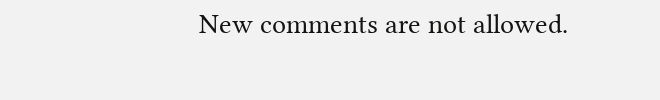New comments are not allowed.